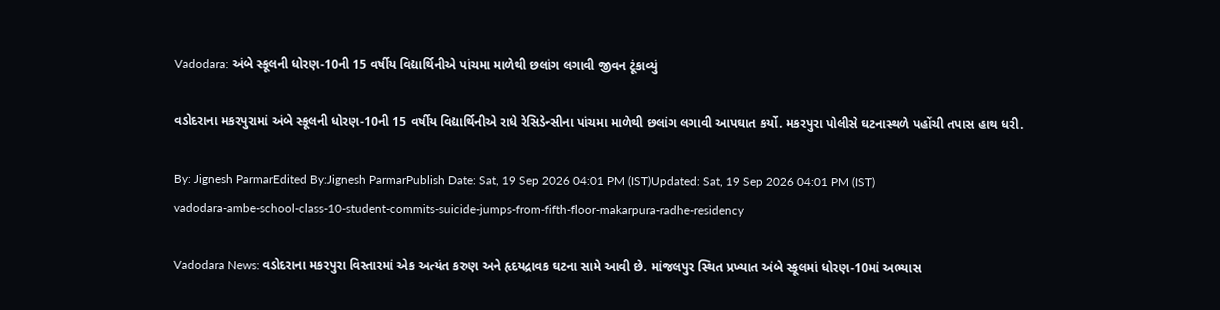Vadodara: અંબે સ્કૂલની ધોરણ-10ની 15 વર્ષીય વિદ્યાર્થિનીએ પાંચમા માળેથી છલાંગ લગાવી જીવન ટૂંકાવ્યું

વડોદરાના મકરપુરામાં અંબે સ્કૂલની ધોરણ-10ની 15 વર્ષીય વિદ્યાર્થિનીએ રાધે રેસિડેન્સીના પાંચમા માળેથી છલાંગ લગાવી આપઘાત કર્યો. મકરપુરા પોલીસે ઘટનાસ્થળે પહોંચી તપાસ હાથ ધરી.

By: Jignesh ParmarEdited By:Jignesh ParmarPublish Date: Sat, 19 Sep 2026 04:01 PM (IST)Updated: Sat, 19 Sep 2026 04:01 PM (IST)
vadodara-ambe-school-class-10-student-commits-suicide-jumps-from-fifth-floor-makarpura-radhe-residency

Vadodara News: વડોદરાના મકરપુરા વિસ્તારમાં એક અત્યંત કરુણ અને હૃદયદ્રાવક ઘટના સામે આવી છે. માંજલપુર સ્થિત પ્રખ્યાત અંબે સ્કૂલમાં ધોરણ-10માં અભ્યાસ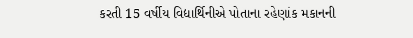કરતી 15 વર્ષીય વિદ્યાર્થિનીએ પોતાના રહેણાંક મકાનની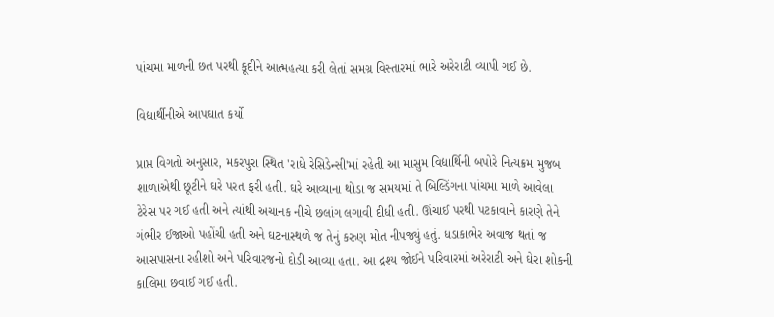પાંચમા માળની છત પરથી કૂદીને આત્મહત્યા કરી લેતાં સમગ્ર વિસ્તારમાં ભારે અરેરાટી વ્યાપી ગઈ છે.

વિદ્યાર્થીનીએ આપઘાત કર્યો

પ્રાપ્ત વિગતો અનુસાર, મકરપુરા સ્થિત 'રાધે રેસિડેન્સી'માં રહેતી આ માસુમ વિદ્યાર્થિની બપોરે નિત્યક્રમ મુજબ શાળાએથી છૂટીને ઘરે પરત ફરી હતી. ઘરે આવ્યાના થોડા જ સમયમાં તે બિલ્ડિંગના પાંચમા માળે આવેલા ટેરેસ પર ગઈ હતી અને ત્યાંથી અચાનક નીચે છલાંગ લગાવી દીધી હતી. ઊંચાઈ પરથી પટકાવાને કારણે તેને ગંભીર ઈજાઓ પહોંચી હતી અને ઘટનાસ્થળે જ તેનું કરુણ મોત નીપજ્યું હતું. ધડાકાભેર અવાજ થતાં જ આસપાસના રહીશો અને પરિવારજનો દોડી આવ્યા હતા. આ દ્રશ્ય જોઈને પરિવારમાં અરેરાટી અને ઘેરા શોકની કાલિમા છવાઈ ગઈ હતી.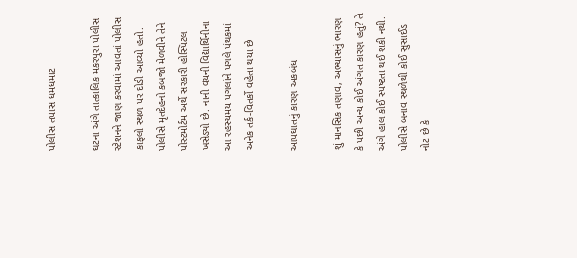પોલીસ તપાસ ધમધમાટ

ઘટના અંગે તાત્કાલિક મકરપુરા પોલીસ સ્ટેશનને જાણ કરવામાં આવતાં પોલીસ કાફલો સ્થળ પર દોડી આવ્યો હતો. પોલીસે મૃતદેહનો કબજો મેળવીને તેને પોસ્ટમોર્ટમ અર્થે સરકારી હોસ્પિટલ ખસેડ્યો છે. નાની વયની વિદ્યાર્થિનીના આ રહસ્યમય પગલાંને પગલે પંથકમાં અનેક તર્ક-વિતર્કો વહેતા થયા છે

આપઘાતનું કારણ અકબંધ

શું માનસિક તણાવ, અભ્યાસનું ભારણ કે પછી અન્ય કોઈ અંગત કારણ હતું? તે અંગે હાલ કોઈ સ્પષ્ટતા થઈ શકી નથી. પોલીસે બનાવ સ્થળેથી કોઈ સુસાઈડ નોટ છે કે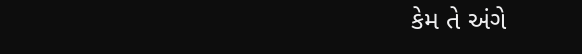કેમ તે અંગે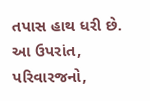તપાસ હાથ ધરી છે. આ ઉપરાંત, પરિવારજનો,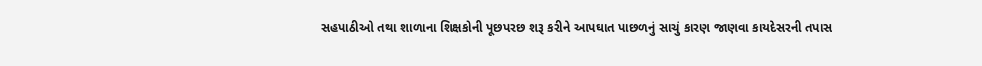સહપાઠીઓ તથા શાળાના શિક્ષકોની પૂછપરછ શરૂ કરીને આપઘાત પાછળનું સાચું કારણ જાણવા કાયદેસરની તપાસ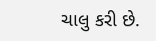ચાલુ કરી છે.